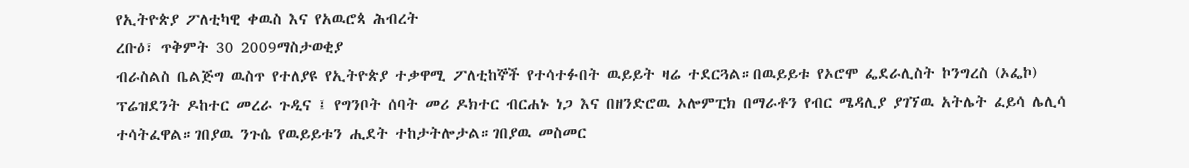የኢትዮጵያ ፖለቲካዊ ቀዉስ እና የአዉሮጳ ሕብረት
ረቡዕ፣ ጥቅምት 30 2009ማስታወቂያ
ብራስልስ ቤልጅግ ዉስጥ የተለያዩ የኢትዮጵያ ተቃዋሚ ፖለቲከኞች የተሳተፉበት ዉይይት ዛሬ ተደርጓል።በዉይይቱ የኦሮሞ ፌደራሊስት ኮንግረስ (ኦፌኮ) ፕሬዝደንት ዶከተር መረራ ጉዲና ፤ የግንቦት ሰባት መሪ ዶክተር ብርሐኑ ነጋ እና በዘንድሮዉ ኦሎምፒክ በማራቶን የብር ሜዳሊያ ያገኘዉ አትሌት ፈይሳ ሌሊሳ ተሳትፈዋል።ገበያዉ ንጉሴ የዉይይቱን ሒደት ተከታትሎታል።ገበያዉ መስመር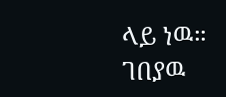ላይ ነዉ።
ገበያዉ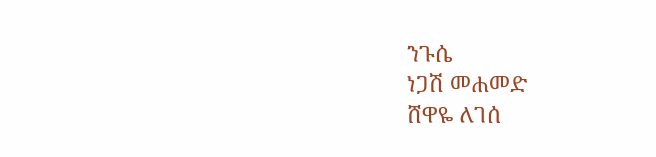ንጉሴ
ነጋሽ መሐመድ
ሸዋዬ ለገሰ